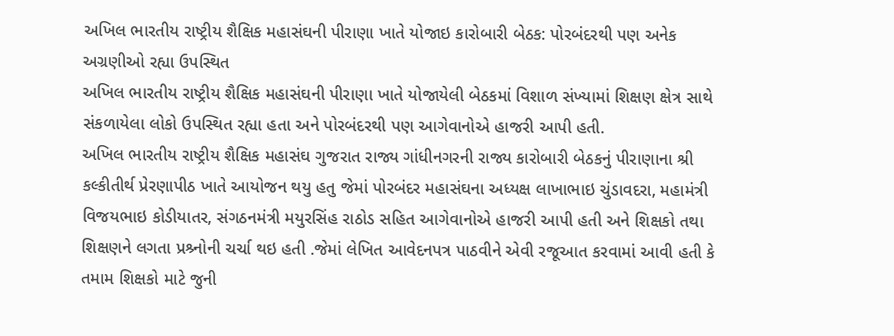અખિલ ભારતીય રાષ્ટ્રીય શૈક્ષિક મહાસંઘની પીરાણા ખાતે યોજાઇ કારોબારી બેઠક: પોરબંદરથી પણ અનેક અગ્રણીઓ રહ્યા ઉપસ્થિત
અખિલ ભારતીય રાષ્ટ્રીય શૈક્ષિક મહાસંઘની પીરાણા ખાતે યોજાયેલી બેઠકમાં વિશાળ સંખ્યામાં શિક્ષણ ક્ષેત્ર સાથે સંકળાયેલા લોકો ઉપસ્થિત રહ્યા હતા અને પોરબંદરથી પણ આગેવાનોએ હાજરી આપી હતી.
અખિલ ભારતીય રાષ્ટ્રીય શૈક્ષિક મહાસંઘ ગુજરાત રાજ્ય ગાંધીનગરની રાજ્ય કારોબારી બેઠકનું પીરાણાના શ્રી કલ્કીતીર્થ પ્રેરણાપીઠ ખાતે આયોજન થયુ હતુ જેમાં પોરબંદર મહાસંઘના અધ્યક્ષ લાખાભાઇ ચુંડાવદરા, મહામંત્રી વિજયભાઇ કોડીયાતર, સંગઠનમંત્રી મયુરસિંહ રાઠોડ સહિત આગેવાનોએ હાજરી આપી હતી અને શિક્ષકો તથા શિક્ષણને લગતા પ્રશ્ર્નોની ચર્ચા થઇ હતી .જેમાં લેખિત આવેદનપત્ર પાઠવીને એવી રજૂઆત કરવામાં આવી હતી કે તમામ શિક્ષકો માટે જુની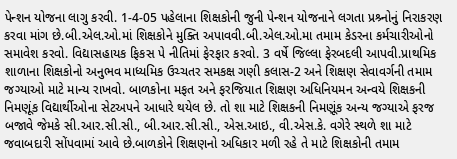પેન્શન યોજના લાગુ કરવી. 1-4-05 પહેલાના શિક્ષકોની જુની પેન્શન યોજનાને લગતા પ્રશ્ર્નોનું નિરાકરણ કરવા માંગ છે.બી.એલ.ઓ.માં શિક્ષકોને મુક્તિ અપાવવી.બી.એલ.ઓ.મા તમામ કેડરના કર્મચારીઓનો સમાવેશ કરવો. વિદ્યાસહાયક ફિકસ પે નીતિમાં ફેરફાર કરવો. 3 વર્ષે જિલ્લા ફેરબદલી આપવી.પ્રાથમિક શાળાના શિક્ષકોનો અનુભવ માધ્યમિક ઉચ્ચતર સમકક્ષ ગણી કલાસ-2 અને શિક્ષણ સેવાવર્ગની તમામ જગ્યાઓ માટે માન્ય રાખવો. બાળકોના મફત અને ફરજિયાત શિક્ષણ અધિનિયમન અન્વયે શિક્ષકની નિમણૂંક વિદ્યાર્થીઓના સેટઅપને આધારે થયેલ છે. તો શા માટે શિક્ષકની નિમણૂંક અન્ય જગ્યાએ ફરજ બજાવે જેમકે સી.આર.સી.સી., બી.આર.સી.સી., એસ.આઇ., વી.એસ.કે. વગેરે સ્થળે શા માટે જવાબદારી સોંપવામાં આવે છે.બાળકોને શિક્ષણનો અધિકાર મળી રહે તે માટે શિક્ષકોની તમામ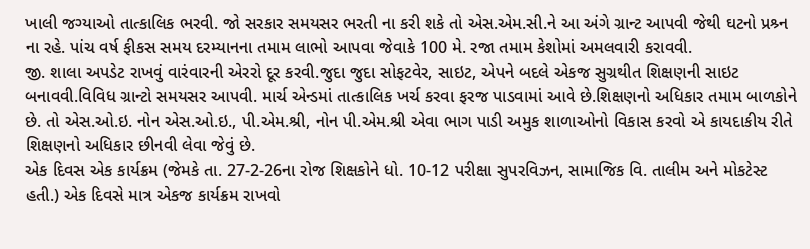ખાલી જગ્યાઓ તાત્કાલિક ભરવી. જો સરકાર સમયસર ભરતી ના કરી શકે તો એસ.એમ.સી.ને આ અંગે ગ્રાન્ટ આપવી જેથી ઘટનો પ્રશ્ર્ન ના રહે. પાંચ વર્ષ ફીકસ સમય દરમ્યાનના તમામ લાભો આપવા જેવાકે 100 મે. રજા તમામ કેશોમાં અમલવારી કરાવવી.
જી. શાલા અપડેટ રાખવું વારંવારની એરરો દૂર કરવી.જુદા જુદા સોફટવેર, સાઇટ, એપને બદલે એકજ સુગ્રથીત શિક્ષણની સાઇટ બનાવવી.વિવિધ ગ્રાન્ટો સમયસર આપવી. માર્ચ એન્ડમાં તાત્કાલિક ખર્ચ કરવા ફરજ પાડવામાં આવે છે.શિક્ષણનો અધિકાર તમામ બાળકોને છે. તો એસ.ઓ.ઇ. નોન એસ.ઓ.ઇ., પી.એમ.શ્રી, નોન પી.એમ.શ્રી એવા ભાગ પાડી અમુક શાળાઓનો વિકાસ કરવો એ કાયદાકીય રીતે શિક્ષણનો અધિકાર છીનવી લેવા જેવું છે.
એક દિવસ એક કાર્યક્રમ (જેમકે તા. 27-2-26ના રોજ શિક્ષકોને ધો. 10-12 પરીક્ષા સુપરવિઝન, સામાજિક વિ. તાલીમ અને મોકટેસ્ટ હતી.) એક દિવસે માત્ર એકજ કાર્યક્રમ રાખવો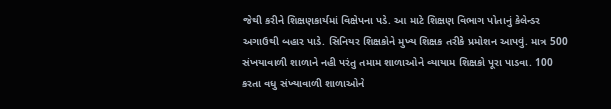જેથી કરીને શિક્ષણકાર્યમાં વિક્ષેપના પડે. આ માટે શિક્ષણ વિભાગ પોતાનું કેલેન્ડર અગાઉથી બહાર પાડે. સિનિયર શિક્ષકોને મુખ્ય શિક્ષક તરીકે પ્રમોશન આપવું. માત્ર 500 સંખયાવાળી શાળાને નહી પરંતુ તમામ શાળાઓને વ્યાયામ શિક્ષકો પૂરા પાડવા. 100 કરતા વધુ સંખ્યાવાળી શાળાઓને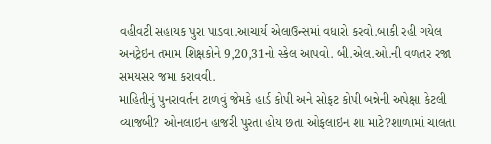વહીવટી સહાયક પુરા પાડવા.આચાર્ય એલાઉન્સમાં વધારો કરવો.બાકી રહી ગયેલ અનટ્રેઇન તમામ શિક્ષકોને 9,20,31નો સ્કેલ આપવો. બી.એલ.ઓ.ની વળતર રજા સમયસર જમા કરાવવી.
માહિતીનું પુનરાવર્તન ટાળવું જેમકે હાર્ડ કોપી અને સોફટ કોપી બન્નેની અપેક્ષા કેટલી વ્યાજબી? ઓનલાઇન હાજરી પુરતા હોય છતા ઓફલાઇન શા માટે?શાળામાં ચાલતા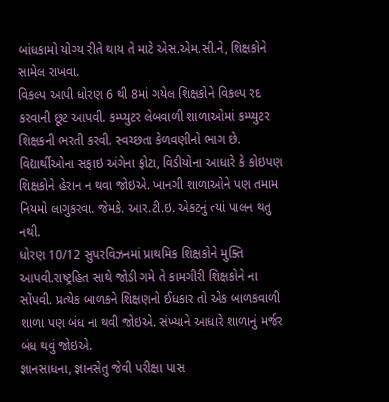બાંધકામો યોગ્ય રીતે થાય તે માટે એસ.એમ.સી.ને, શિક્ષકોને સામેલ રાખવા.
વિકલ્પ આપી ધોરણ 6 થી 8માં ગયેલ શિક્ષકોને વિકલ્પ રદ કરવાની છૂટ આપવી. કમ્પ્યુટર લેબવાળી શાળાઓમાં કમ્પ્યુટર શિક્ષકની ભરતી કરવી. સ્વચ્છતા કેળવણીનો ભાગ છે. વિદ્યાર્થીઓના સફાઇ અંગેના ફોટા, વિડીયોના આધારે કે કોઇપણ શિક્ષકોને હેરાન ન થવા જોઇએ. ખાનગી શાળાઓને પણ તમામ નિયમો લાગુકરવા. જેમકે. આર.ટી.ઇ. એકટનું ત્યાં પાલન થતુ નથી.
ધોરણ 10/12 સુપરવિઝનમાં પ્રાથમિક શિક્ષકોને મુક્તિ આપવી.રાષ્ટ્રહિત સાથે જોડી ગમે તે કામગીરી શિક્ષકોને ના સોંપવી. પ્રત્યેક બાળકને શિક્ષણનો ઈધકાર તો એક બાળકવાળી શાળા પણ બંધ ના થવી જોઇએ. સંખ્યાને આધારે શાળાનું મર્જર બંધ થવું જોઇએ.
જ્ઞાનસાધના, જ્ઞાનસેતુ જેવી પરીક્ષા પાસ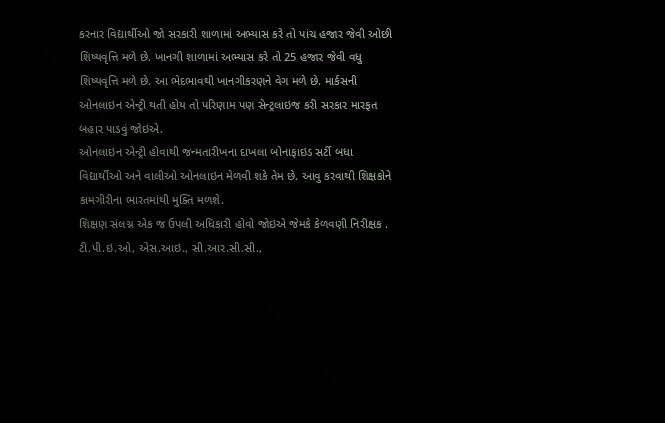કરનાર વિદ્યાર્થીઓ જો સરકારી શાળામાં અભ્યાસ કરે તો પાંચ હજાર જેવી ઓછી શિષ્યવૃત્તિ મળે છે. ખાનગી શાળામાં અભ્યાસ કરે તો 25 હજાર જેવી વધુ શિષ્યવૃત્તિ મળે છે. આ ભેદભાવથી ખાનગીકરણને વેગ મળે છે. માર્કસની ઓનલાઇન એન્ટ્રી થતી હોય તો પરિણામ પણ સેન્ટ્રલાઇજ કરી સરકાર મારફત બહાર પાડવું જોઇએ.
ઓનલાઇન એન્ટ્રી હોવાથી જન્મતારીખના દાખલા બોનાફાઇડ સર્ટી બધા વિદ્યાર્થીઓ અને વાલીઓ ઓનલાઇન મેળવી શકે તેમ છે. આવુ કરવાથી શિક્ષકોને કામગીરીના ભારતમાંથી મુક્તિ મળશે.
શિક્ષણ સંલગ્ન એક જ ઉપલી અધિકારી હોવો જોઇએ જેમકે કેળવણી નિરીક્ષક . ટી.પી.ઇ.ઓ, એસ.આઇ., સી.આર.સી.સી.,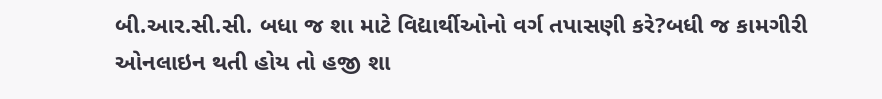બી.આર.સી.સી. બધા જ શા માટે વિદ્યાર્થીઓનો વર્ગ તપાસણી કરે?બધી જ કામગીરી ઓનલાઇન થતી હોય તો હજી શા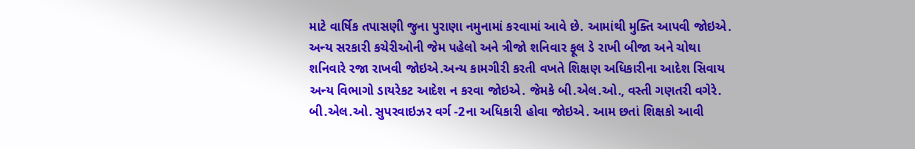માટે વાર્ષિક તપાસણી જુના પુરાણા નમુનામાં કરવામાં આવે છે. આમાંથી મુક્તિ આપવી જોઇએ.
અન્ય સરકારી કચેરીઓની જેમ પહેલો અને ત્રીજો શનિવાર ફૂલ ડે રાખી બીજા અને ચોથા શનિવારે રજા રાખવી જોઇએ.અન્ય કામગીરી કરતી વખતે શિક્ષણ અધિકારીના આદેશ સિવાય અન્ય વિભાગો ડાયરેકટ આદેશ ન કરવા જોઇએ. જેમકે બી.એલ.ઓ., વસ્તી ગણતરી વગેરે. બી.એલ.ઓ. સુપરવાઇઝર વર્ગ -2ના અધિકારી હોવા જોઇએ. આમ છતાં શિક્ષકો આવી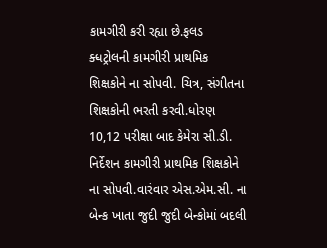કામગીરી કરી રહ્યા છે.ફલડ ક્ધટ્રોલની કામગીરી પ્રાથમિક શિક્ષકોને ના સોપવી. ચિત્ર, સંગીતના શિક્ષકોની ભરતી કરવી.ધોરણ 10,12 પરીક્ષા બાદ કેમેરા સી.ડી. નિર્દેશન કામગીરી પ્રાથમિક શિક્ષકોને ના સોપવી.વારંવાર એસ.એમ.સી. ના બેન્ક ખાતા જુદી જુદી બેન્કોમાં બદલી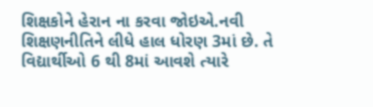શિક્ષકોને હેરાન ના કરવા જોઇએ.નવી શિક્ષણનીતિને લીધે હાલ ધોરણ 3માં છે. તે વિદ્યાર્થીઓ 6 થી 8માં આવશે ત્યારે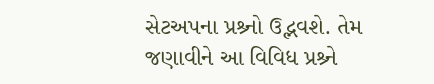સેટઅપના પ્રશ્ર્નો ઉદ્ભવશે. તેમ જણાવીને આ વિવિધ પ્રશ્ર્ને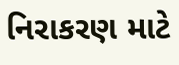નિરાકરણ માટે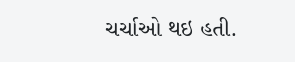ચર્ચાઓ થઇ હતી.